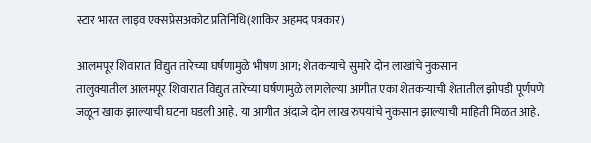स्टार भारत लाइव एक्सप्रेसअकोट प्रतिनिधि(शाकिर अहमद पत्रकार)

आलमपूर शिवारात विद्युत तारेच्या घर्षणामुळे भीषण आग; शेतकऱ्याचे सुमारे दोन लाखांचे नुकसान
तालुक्यातील आलमपूर शिवारात विद्युत तारेच्या घर्षणामुळे लागलेल्या आगीत एका शेतकऱ्याची शेतातील झोपडी पूर्णपणे जळून खाक झाल्याची घटना घडली आहे. या आगीत अंदाजे दोन लाख रुपयांचे नुकसान झाल्याची माहिती मिळत आहे.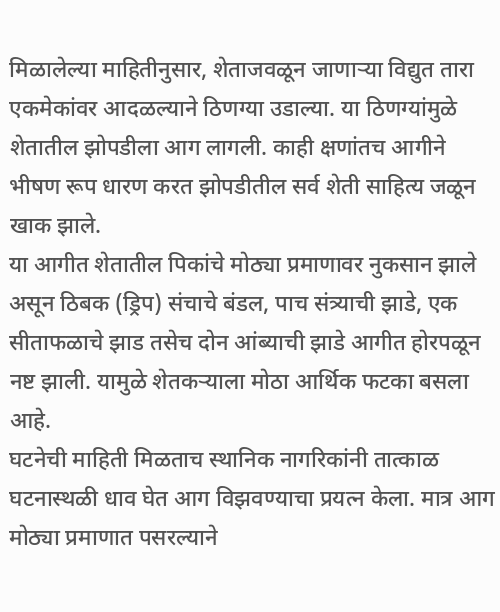मिळालेल्या माहितीनुसार, शेताजवळून जाणाऱ्या विद्युत तारा एकमेकांवर आदळल्याने ठिणग्या उडाल्या. या ठिणग्यांमुळे शेतातील झोपडीला आग लागली. काही क्षणांतच आगीने भीषण रूप धारण करत झोपडीतील सर्व शेती साहित्य जळून खाक झाले.
या आगीत शेतातील पिकांचे मोठ्या प्रमाणावर नुकसान झाले असून ठिबक (ड्रिप) संचाचे बंडल, पाच संत्र्याची झाडे, एक सीताफळाचे झाड तसेच दोन आंब्याची झाडे आगीत होरपळून नष्ट झाली. यामुळे शेतकऱ्याला मोठा आर्थिक फटका बसला आहे.
घटनेची माहिती मिळताच स्थानिक नागरिकांनी तात्काळ घटनास्थळी धाव घेत आग विझवण्याचा प्रयत्न केला. मात्र आग मोठ्या प्रमाणात पसरल्याने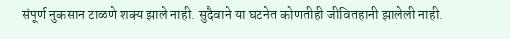संपूर्ण नुकसान टाळणे शक्य झाले नाही. सुदैवाने या घटनेत कोणतीही जीवितहानी झालेली नाही.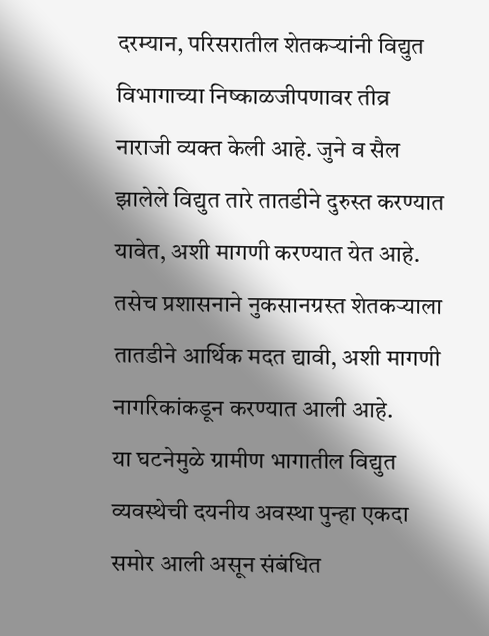दरम्यान, परिसरातील शेतकऱ्यांनी विद्युत विभागाच्या निष्काळजीपणावर तीव्र नाराजी व्यक्त केली आहे. जुने व सैल झालेले विद्युत तारे तातडीने दुरुस्त करण्यात यावेत, अशी मागणी करण्यात येत आहे. तसेच प्रशासनाने नुकसानग्रस्त शेतकऱ्याला तातडीने आर्थिक मदत द्यावी, अशी मागणी नागरिकांकडून करण्यात आली आहे.
या घटनेमुळे ग्रामीण भागातील विद्युत व्यवस्थेची दयनीय अवस्था पुन्हा एकदा समोर आली असून संबंधित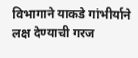विभागाने याकडे गांभीर्याने लक्ष देण्याची गरज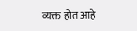व्यक्त होत आहे